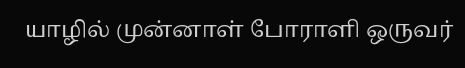யாழில் முன்னாள் போராளி ஒருவர்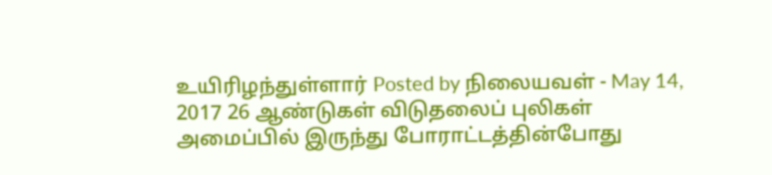உயிரிழந்துள்ளார் Posted by நிலையவள் - May 14, 2017 26 ஆண்டுகள் விடுதலைப் புலிகள் அமைப்பில் இருந்து போராட்டத்தின்போது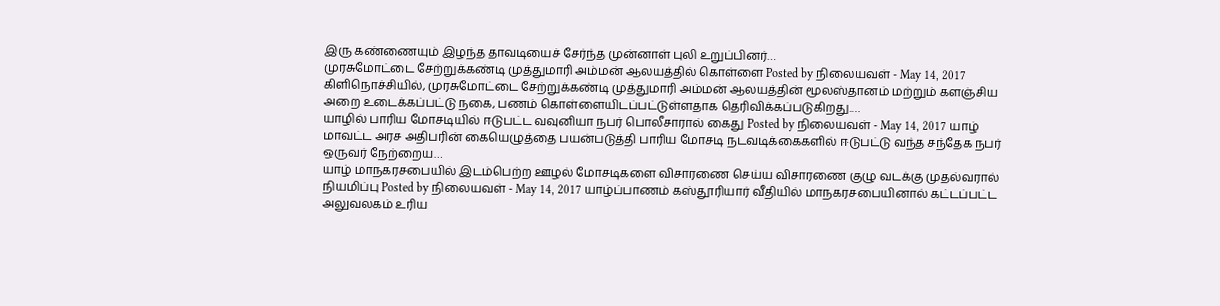இரு கண்ணையும் இழந்த தாவடியைச் சேர்ந்த முன்னாள் புலி உறுப்பினர்…
முரசுமோட்டை சேற்றுக்கண்டி முத்துமாரி அம்மன் ஆலயத்தில் கொள்ளை Posted by நிலையவள் - May 14, 2017 கிளிநொச்சியில், முரசுமோட்டை சேற்றுக்கண்டி முத்துமாரி அம்மன் ஆலயத்தின் மூலஸ்தானம் மற்றும் களஞ்சிய அறை உடைக்கப்பட்டு நகை, பணம் கொள்ளையிடப்பட்டுள்ளதாக தெரிவிக்கப்படுகிறது.…
யாழில் பாரிய மோசடியில் ஈடுபட்ட வவுனியா நபர் பொலீசாரால் கைது Posted by நிலையவள் - May 14, 2017 யாழ் மாவட்ட அரச அதிபரின் கையெழுத்தை பயன்படுத்தி பாரிய மோசடி நடவடிக்கைகளில் ஈடுபட்டு வந்த சந்தேக நபர் ஒருவர் நேற்றைய…
யாழ் மாநகரசபையில் இடம்பெற்ற ஊழல் மோசடிகளை விசாரணை செய்ய விசாரணை குழு வடக்கு முதல்வரால் நியமிப்பு Posted by நிலையவள் - May 14, 2017 யாழ்ப்பாணம் கஸ்தூரியார் வீதியில் மாநகரசபையினால் கட்டப்பட்ட அலுவலகம் உரிய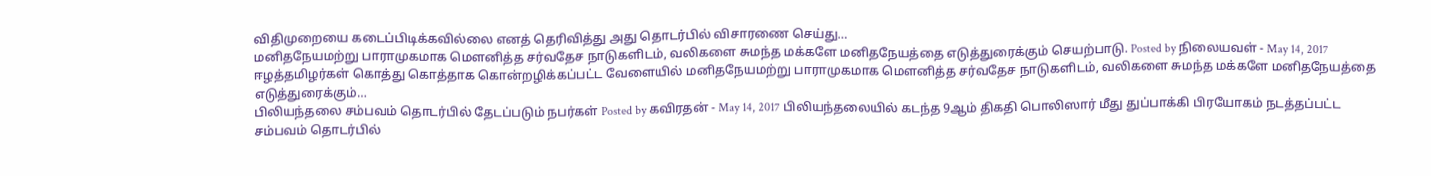விதிமுறையை கடைப்பிடிக்கவில்லை எனத் தெரிவித்து அது தொடர்பில் விசாரணை செய்து…
மனிதநேயமற்று பாராமுகமாக மௌனித்த சர்வதேச நாடுகளிடம், வலிகளை சுமந்த மக்களே மனிதநேயத்தை எடுத்துரைக்கும் செயற்பாடு. Posted by நிலையவள் - May 14, 2017 ஈழத்தமிழர்கள் கொத்து கொத்தாக கொன்றழிக்கப்பட்ட வேளையில் மனிதநேயமற்று பாராமுகமாக மௌனித்த சர்வதேச நாடுகளிடம், வலிகளை சுமந்த மக்களே மனிதநேயத்தை எடுத்துரைக்கும்…
பிலியந்தலை சம்பவம் தொடர்பில் தேடப்படும் நபர்கள் Posted by கவிரதன் - May 14, 2017 பிலியந்தலையில் கடந்த 9ஆம் திகதி பொலிஸார் மீது துப்பாக்கி பிரயோகம் நடத்தப்பட்ட சம்பவம் தொடர்பில்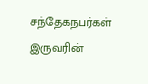சந்தேகநபர்கள் இருவரின்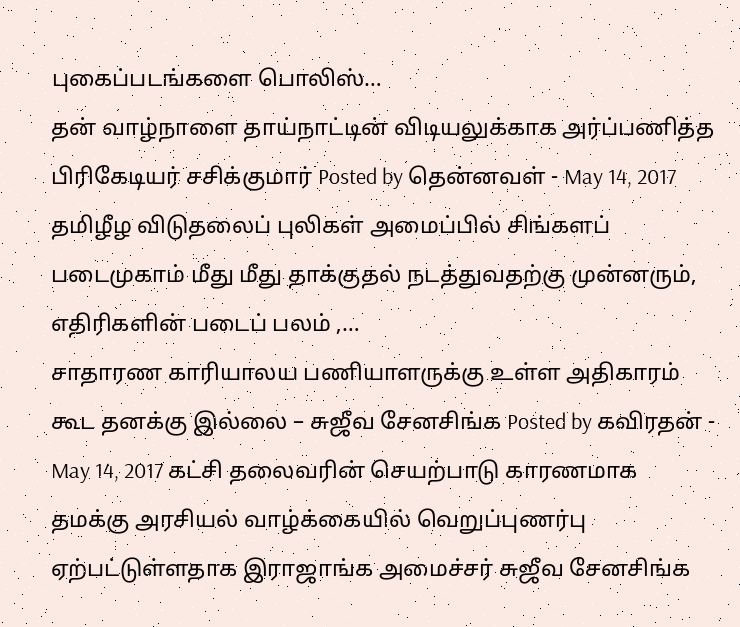புகைப்படங்களை பொலிஸ்…
தன் வாழ்நாளை தாய்நாட்டின் விடியலுக்காக அர்ப்பணித்த பிரிகேடியர் சசிக்குமார் Posted by தென்னவள் - May 14, 2017 தமிழீழ விடுதலைப் புலிகள் அமைப்பில் சிங்களப் படைமுகாம் மீது மீது தாக்குதல் நடத்துவதற்கு முன்னரும், எதிரிகளின் படைப் பலம் ,…
சாதாரண காரியாலய பணியாளருக்கு உள்ள அதிகாரம் கூட தனக்கு இல்லை – சுஜீவ சேனசிங்க Posted by கவிரதன் - May 14, 2017 கட்சி தலைவரின் செயற்பாடு காரணமாக தமக்கு அரசியல் வாழ்க்கையில் வெறுப்புணர்பு ஏற்பட்டுள்ளதாக இராஜாங்க அமைச்சர் சுஜீவ சேனசிங்க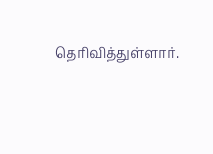தெரிவித்துள்ளார்.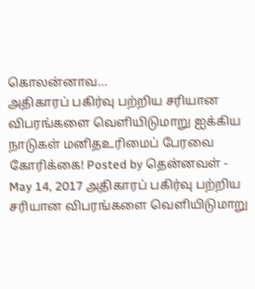கொலன்னாவ…
அதிகாரப் பகிர்வு பற்றிய சரியான விபரங்களை வெளியிடுமாறு ஐக்கிய நாடுகள் மனிதஉரிமைப் பேரவை கோரிக்கை! Posted by தென்னவள் - May 14, 2017 அதிகாரப் பகிர்வு பற்றிய சரியான விபரங்களை வெளியிடுமாறு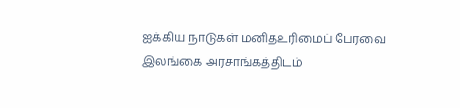ஐக்கிய நாடுகள் மனிதஉரிமைப் பேரவை இலங்கை அரசாங்கத்திடம்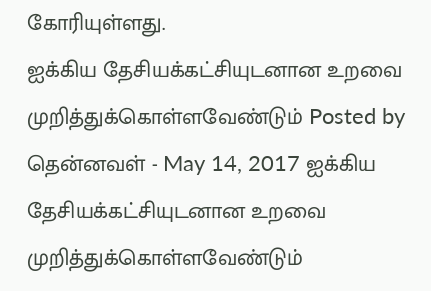கோரியுள்ளது.
ஐக்கிய தேசியக்கட்சியுடனான உறவை முறித்துக்கொள்ளவேண்டும் Posted by தென்னவள் - May 14, 2017 ஐக்கிய தேசியக்கட்சியுடனான உறவை முறித்துக்கொள்ளவேண்டும்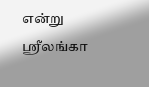என்று ஸ்ரீலங்கா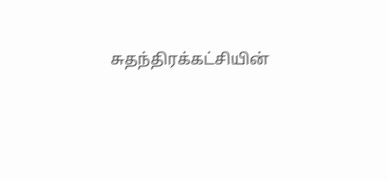சுதந்திரக்கட்சியின்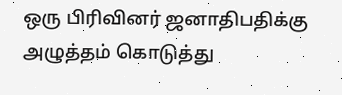ஒரு பிரிவினர் ஜனாதிபதிக்கு அழுத்தம் கொடுத்து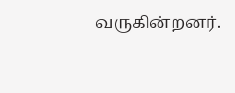வருகின்றனர்.